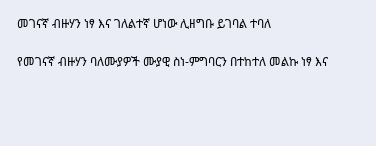መገናኛ ብዙሃን ነፃ እና ገለልተኛ ሆነው ሊዘግቡ ይገባል ተባለ

የመገናኛ ብዙሃን ባለሙያዎች ሙያዊ ስነ-ምግባርን በተከተለ መልኩ ነፃ እና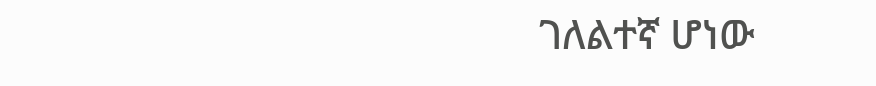ገለልተኛ ሆነው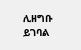ሊዘግቡ ይገባል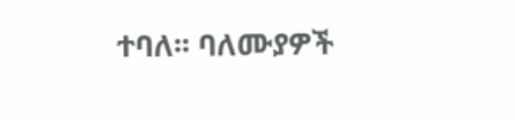ተባለ፡፡ ባለሙያዎች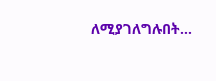ለሚያገለግሉበት…